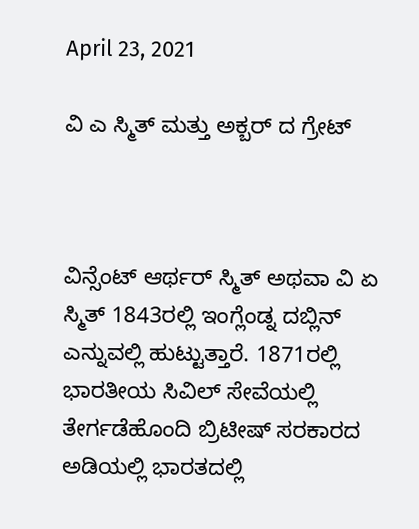April 23, 2021

ವಿ ಎ ಸ್ಮಿತ್ ಮತ್ತು ಅಕ್ಬರ್ ದ ಗ್ರೇಟ್



ವಿನ್ಸೆಂಟ್ ಆರ್ಥರ್ ಸ್ಮಿತ್ ಅಥವಾ ವಿ ಏ ಸ್ಮಿತ್ 1843ರಲ್ಲಿ ಇಂಗ್ಲೆಂಡ್ನ ದಬ್ಲಿನ್ ಎನ್ನುವಲ್ಲಿ ಹುಟ್ಟುತ್ತಾರೆ. 1871ರಲ್ಲಿ ಭಾರತೀಯ ಸಿವಿಲ್ ಸೇವೆಯಲ್ಲಿ ತೇರ್ಗಡೆಹೊಂದಿ ಬ್ರಿಟೀಷ್ ಸರಕಾರದ ಅಡಿಯಲ್ಲಿ ಭಾರತದಲ್ಲಿ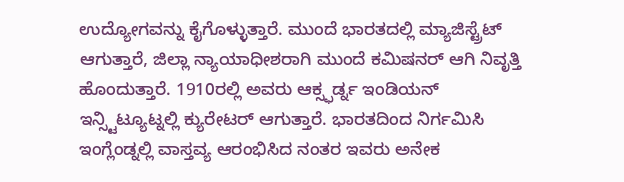ಉದ್ಯೋಗವನ್ನು ಕೈಗೊಳ್ಳುತ್ತಾರೆ. ಮುಂದೆ ಭಾರತದಲ್ಲಿ ಮ್ಯಾಜಿಸ್ಟ್ರೆಟ್ ಆಗುತ್ತಾರೆ, ಜಿಲ್ಲಾ ನ್ಯಾಯಾಧೀಶರಾಗಿ ಮುಂದೆ ಕಮಿಷನರ್ ಆಗಿ ನಿವೃತ್ತಿ ಹೊಂದುತ್ತಾರೆ. 1910ರಲ್ಲಿ ಅವರು ಆಕ್ಸ್ಫರ್ಡ್ನ ಇಂಡಿಯನ್ ಇನ್ಸ್ಟಿಟ್ಯೂಟ್ನಲ್ಲಿ ಕ್ಯುರೇಟರ್ ಆಗುತ್ತಾರೆ. ಭಾರತದಿಂದ ನಿರ್ಗಮಿಸಿ ಇಂಗ್ಲೆಂಡ್ನಲ್ಲಿ ವಾಸ್ತವ್ಯ ಆರಂಭಿಸಿದ ನಂತರ ಇವರು ಅನೇಕ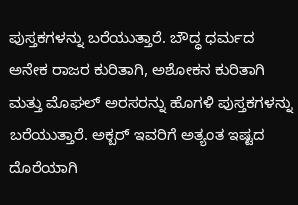ಪುಸ್ತಕಗಳನ್ನು ಬರೆಯುತ್ತಾರೆ. ಬೌದ್ಧ ಧರ್ಮದ ಅನೇಕ ರಾಜರ ಕುರಿತಾಗಿ, ಅಶೋಕನ ಕುರಿತಾಗಿ ಮತ್ತು ಮೊಘಲ್ ಅರಸರನ್ನು ಹೊಗಳಿ ಪುಸ್ತಕಗಳನ್ನು ಬರೆಯುತ್ತಾರೆ. ಅಕ್ಬರ್ ಇವರಿಗೆ ಅತ್ಯಂತ ಇಷ್ಟದ ದೊರೆಯಾಗಿ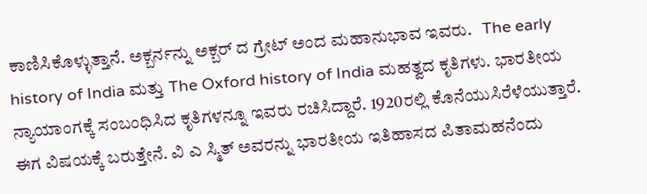ಕಾಣಿಸಿಕೊಳ್ಳುತ್ತಾನೆ. ಅಕ್ಬರ್ನನ್ನು ಅಕ್ಬರ್ ದ ಗ್ರೇಟ್ ಅಂದ ಮಹಾನುಭಾವ ಇವರು.   The early history of India ಮತ್ತು The Oxford history of India ಮಹತ್ವದ ಕೃತಿಗಳು. ಭಾರತೀಯ ನ್ಯಾಯಾಂಗಕ್ಕೆ ಸಂಬಂಧಿಸಿದ ಕೃತಿಗಳನ್ನೂ ಇವರು ರಚಿಸಿದ್ದಾರೆ. 1920ರಲ್ಲಿ ಕೊನೆಯುಸಿರೆಳೆಯುತ್ತಾರೆ. ಈಗ ವಿಷಯಕ್ಕೆ ಬರುತ್ತೇನೆ. ವಿ ಎ ಸ್ಮಿತ್ ಅವರನ್ನು ಭಾರತೀಯ ಇತಿಹಾಸದ ಪಿತಾಮಹನೆಂದು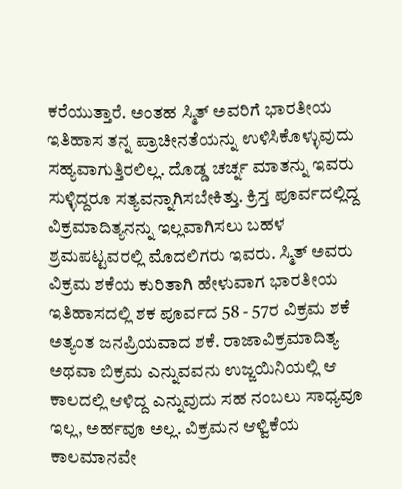ಕರೆಯುತ್ತಾರೆ. ಅಂತಹ ಸ್ಮಿತ್ ಅವರಿಗೆ ಭಾರತೀಯ ಇತಿಹಾಸ ತನ್ನ ಪ್ರಾಚೀನತೆಯನ್ನು ಉಳಿಸಿಕೊಳ್ಳುವುದು ಸಹ್ಯವಾಗುತ್ತಿರಲಿಲ್ಲ. ದೊಡ್ಡ ಚರ್ಚ್ನ ಮಾತನ್ನು ಇವರು ಸುಳ್ಳಿದ್ದರೂ ಸತ್ಯವನ್ನಾಗಿಸಬೇಕಿತ್ತು. ಕ್ರಿಸ್ತ ಪೂರ್ವದಲ್ಲಿದ್ದ ವಿಕ್ರಮಾದಿತ್ಯನನ್ನು ಇಲ್ಲವಾಗಿಸಲು ಬಹಳ ಶ್ರಮಪಟ್ಟವರಲ್ಲಿ ಮೊದಲಿಗರು ಇವರು. ಸ್ಮಿತ್ ಅವರು ವಿಕ್ರಮ ಶಕೆಯ ಕುರಿತಾಗಿ ಹೇಳುವಾಗ ಭಾರತೀಯ ಇತಿಹಾಸದಲ್ಲಿ ಶಕ ಪೂರ್ವದ 58 - 57ರ ವಿಕ್ರಮ ಶಕೆ ಅತ್ಯಂತ ಜನಪ್ರಿಯವಾದ ಶಕೆ. ರಾಜಾವಿಕ್ರಮಾದಿತ್ಯ ಅಥವಾ ಬಿಕ್ರಮ ಎನ್ನುವವನು ಉಜ್ಜಯಿನಿಯಲ್ಲಿ ಆ ಕಾಲದಲ್ಲಿ ಆಳಿದ್ದ ಎನ್ನುವುದು ಸಹ ನಂಬಲು ಸಾಧ್ಯವೂ ಇಲ್ಲ, ಅರ್ಹವೂ ಅಲ್ಲ. ವಿಕ್ರಮನ ಆಳ್ವಿಕೆಯ ಕಾಲಮಾನವೇ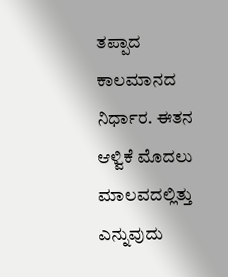ತಪ್ಪಾದ ಕಾಲಮಾನದ ನಿರ್ಧಾರ. ಈತನ ಆಳ್ವಿಕೆ ಮೊದಲು ಮಾಲವದಲ್ಲಿತ್ತು ಎನ್ನುವುದು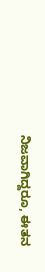ನಿಜವಾಗಿದ್ದರೂ, ಈತನ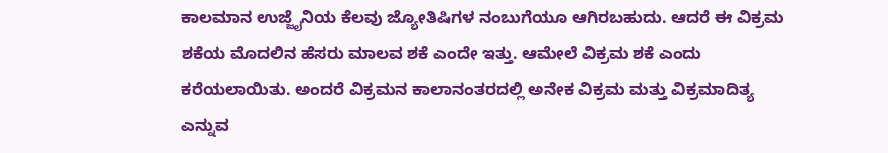ಕಾಲಮಾನ ಉಜ್ಜೈನಿಯ ಕೆಲವು ಜ್ಯೋತಿಷಿಗಳ ನಂಬುಗೆಯೂ ಆಗಿರಬಹುದು. ಆದರೆ ಈ ವಿಕ್ರಮ ಶಕೆಯ ಮೊದಲಿನ ಹೆಸರು ಮಾಲವ ಶಕೆ ಎಂದೇ ಇತ್ತು. ಆಮೇಲೆ ವಿಕ್ರಮ ಶಕೆ ಎಂದು ಕರೆಯಲಾಯಿತು. ಅಂದರೆ ವಿಕ್ರಮನ ಕಾಲಾನಂತರದಲ್ಲಿ ಅನೇಕ ವಿಕ್ರಮ ಮತ್ತು ವಿಕ್ರಮಾದಿತ್ಯ ಎನ್ನುವ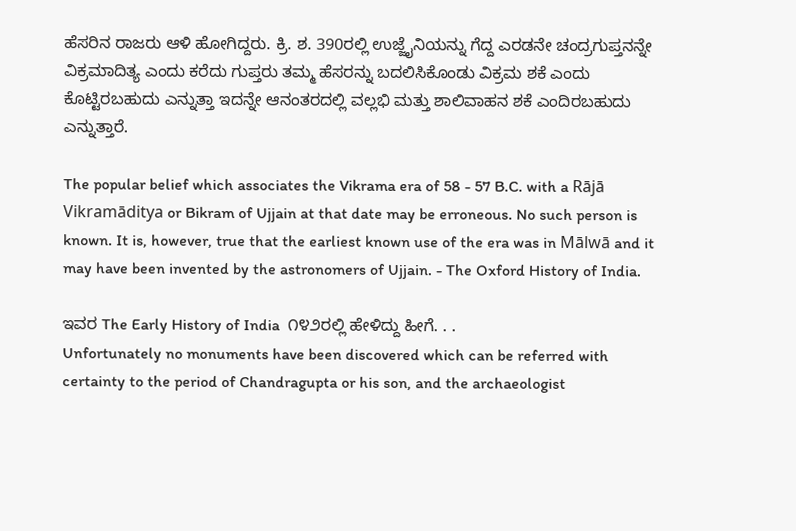ಹೆಸರಿನ ರಾಜರು ಆಳಿ ಹೋಗಿದ್ದರು. ಕ್ರಿ. ಶ. 390ರಲ್ಲಿ ಉಜ್ಜೈನಿಯನ್ನು ಗೆದ್ದ ಎರಡನೇ ಚಂದ್ರಗುಪ್ತನನ್ನೇ ವಿಕ್ರಮಾದಿತ್ಯ ಎಂದು ಕರೆದು ಗುಪ್ತರು ತಮ್ಮ ಹೆಸರನ್ನು ಬದಲಿಸಿಕೊಂಡು ವಿಕ್ರಮ ಶಕೆ ಎಂದು ಕೊಟ್ಟಿರಬಹುದು ಎನ್ನುತ್ತಾ ಇದನ್ನೇ ಆನಂತರದಲ್ಲಿ ವಲ್ಲಭಿ ಮತ್ತು ಶಾಲಿವಾಹನ ಶಕೆ ಎಂದಿರಬಹುದು ಎನ್ನುತ್ತಾರೆ.

The popular belief which associates the Vikrama era of 58 - 57 B.C. with a Rājā Vikramāditya or Bikram of Ujjain at that date may be erroneous. No such person is known. It is, however, true that the earliest known use of the era was in Mālwā and it may have been invented by the astronomers of Ujjain. - The Oxford History of India.

ಇವರ The Early History of India  ೧೪೨ರಲ್ಲಿ ಹೇಳಿದ್ದು ಹೀಗೆ. . .
Unfortunately no monuments have been discovered which can be referred with certainty to the period of Chandragupta or his son, and the archaeologist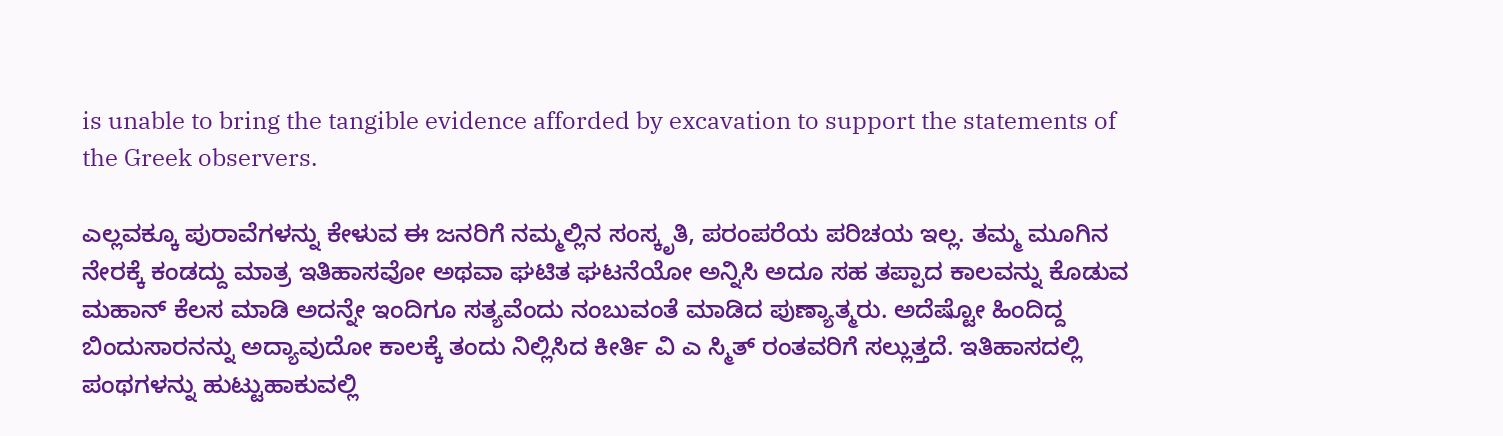is unable to bring the tangible evidence afforded by excavation to support the statements of the Greek observers.

ಎಲ್ಲವಕ್ಕೂ ಪುರಾವೆಗಳನ್ನು ಕೇಳುವ ಈ ಜನರಿಗೆ ನಮ್ಮಲ್ಲಿನ ಸಂಸ್ಕೃತಿ, ಪರಂಪರೆಯ ಪರಿಚಯ ಇಲ್ಲ. ತಮ್ಮ ಮೂಗಿನ ನೇರಕ್ಕೆ ಕಂಡದ್ದು ಮಾತ್ರ ಇತಿಹಾಸವೋ ಅಥವಾ ಘಟಿತ ಘಟನೆಯೋ ಅನ್ನಿಸಿ ಅದೂ ಸಹ ತಪ್ಪಾದ ಕಾಲವನ್ನು ಕೊಡುವ ಮಹಾನ್ ಕೆಲಸ ಮಾಡಿ ಅದನ್ನೇ ಇಂದಿಗೂ ಸತ್ಯವೆಂದು ನಂಬುವಂತೆ ಮಾಡಿದ ಪುಣ್ಯಾತ್ಮರು. ಅದೆಷ್ಟೋ ಹಿಂದಿದ್ದ ಬಿಂದುಸಾರನನ್ನು ಅದ್ಯಾವುದೋ ಕಾಲಕ್ಕೆ ತಂದು ನಿಲ್ಲಿಸಿದ ಕೀರ್ತಿ ವಿ ಎ ಸ್ಮಿತ್ ರಂತವರಿಗೆ ಸಲ್ಲುತ್ತದೆ. ಇತಿಹಾಸದಲ್ಲಿ ಪಂಥಗಳನ್ನು ಹುಟ್ಟುಹಾಕುವಲ್ಲಿ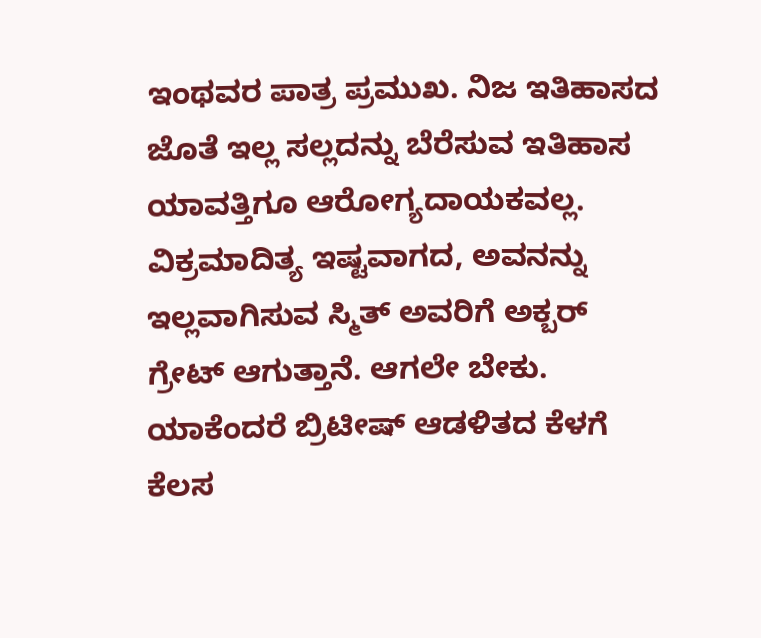ಇಂಥವರ ಪಾತ್ರ ಪ್ರಮುಖ. ನಿಜ ಇತಿಹಾಸದ ಜೊತೆ ಇಲ್ಲ ಸಲ್ಲದನ್ನು ಬೆರೆಸುವ ಇತಿಹಾಸ ಯಾವತ್ತಿಗೂ ಆರೋಗ್ಯದಾಯಕವಲ್ಲ. ವಿಕ್ರಮಾದಿತ್ಯ ಇಷ್ಟವಾಗದ, ಅವನನ್ನು ಇಲ್ಲವಾಗಿಸುವ ಸ್ಮಿತ್ ಅವರಿಗೆ ಅಕ್ಬರ್ ಗ್ರೇಟ್ ಆಗುತ್ತಾನೆ. ಆಗಲೇ ಬೇಕು. ಯಾಕೆಂದರೆ ಬ್ರಿಟೀಷ್ ಆಡಳಿತದ ಕೆಳಗೆ ಕೆಲಸ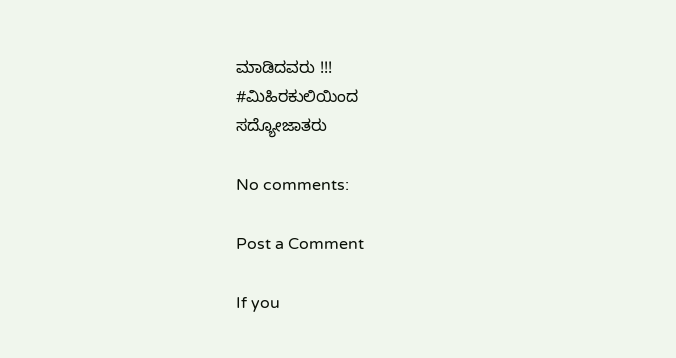ಮಾಡಿದವರು !!!
#ಮಿಹಿರಕುಲಿಯಿಂದ
ಸದ್ಯೋಜಾತರು

No comments:

Post a Comment

If you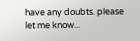have any doubts. please let me know...